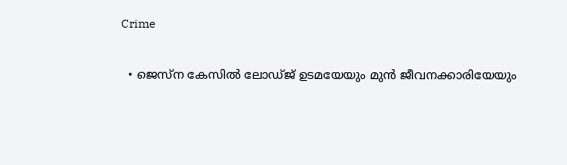Crime

  • ജെസ്‌ന കേസില്‍ ലോഡ്ജ് ഉടമയേയും മുന്‍ ജീവനക്കാരിയേയും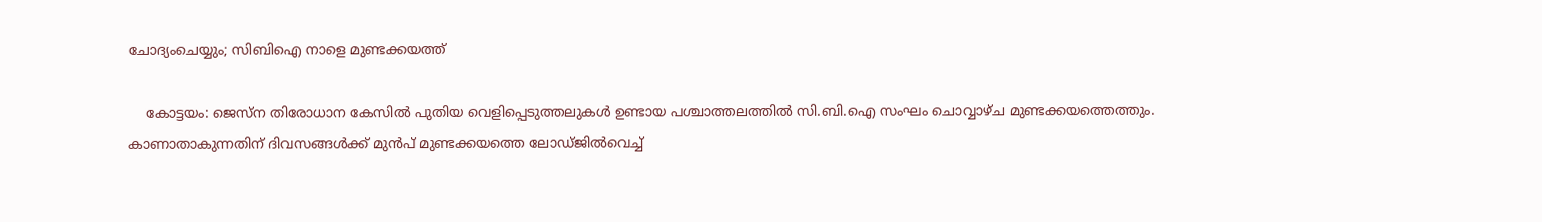ചോദ്യംചെയ്യും; സിബിഐ നാളെ മുണ്ടക്കയത്ത്

    കോട്ടയം: ജെസ്‌ന തിരോധാന കേസില്‍ പുതിയ വെളിപ്പെടുത്തലുകള്‍ ഉണ്ടായ പശ്ചാത്തലത്തില്‍ സി.ബി.ഐ സംഘം ചൊവ്വാഴ്ച മുണ്ടക്കയത്തെത്തും. കാണാതാകുന്നതിന് ദിവസങ്ങള്‍ക്ക് മുന്‍പ് മുണ്ടക്കയത്തെ ലോഡ്ജില്‍വെച്ച്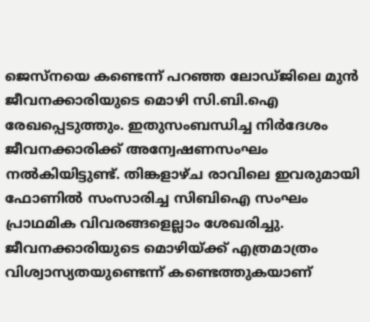ജെസ്നയെ കണ്ടെന്ന് പറഞ്ഞ ലോഡ്ജിലെ മുന്‍ ജീവനക്കാരിയുടെ മൊഴി സി.ബി.ഐ രേഖപ്പെടുത്തും. ഇതുസംബന്ധിച്ച നിര്‍ദേശം ജീവനക്കാരിക്ക് അന്വേഷണസംഘം നല്‍കിയിട്ടുണ്ട്. തിങ്കളാഴ്ച രാവിലെ ഇവരുമായി ഫോണില്‍ സംസാരിച്ച സിബിഐ സംഘം പ്രാഥമിക വിവരങ്ങളെല്ലാം ശേഖരിച്ചു. ജീവനക്കാരിയുടെ മൊഴിയ്ക്ക് എത്രമാത്രം വിശ്വാസ്യതയുണ്ടെന്ന് കണ്ടെത്തുകയാണ്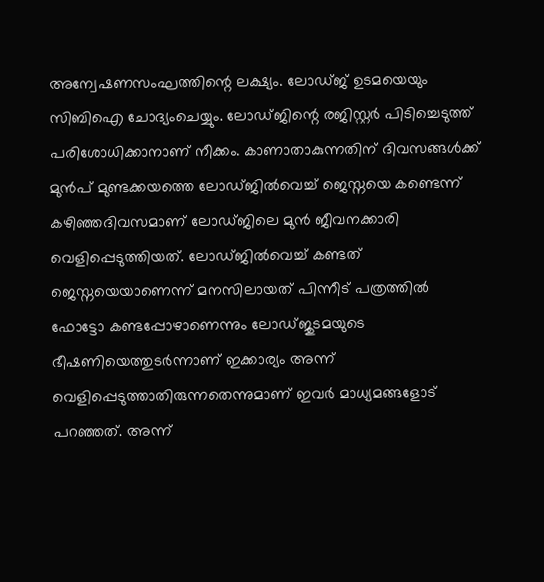അന്വേഷണസംഘത്തിന്റെ ലക്ഷ്യം. ലോഡ്ജ് ഉടമയെയും സിബിഐ ചോദ്യംചെയ്യും. ലോഡ്ജിന്റെ രജിസ്റ്റര്‍ പിടിച്ചെടുത്ത് പരിശോധിക്കാനാണ് നീക്കം. കാണാതാകുന്നതിന് ദിവസങ്ങള്‍ക്ക് മുന്‍പ് മുണ്ടക്കയത്തെ ലോഡ്ജില്‍വെച്ച് ജെസ്നയെ കണ്ടെന്ന് കഴിഞ്ഞദിവസമാണ് ലോഡ്ജിലെ മുന്‍ ജീവനക്കാരി വെളിപ്പെടുത്തിയത്. ലോഡ്ജില്‍വെച്ച് കണ്ടത് ജെസ്നയെയാണെന്ന് മനസിലായത് പിന്നീട് പത്രത്തില്‍ ഫോട്ടോ കണ്ടപ്പോഴാണെന്നും ലോഡ്ജുടമയുടെ ഭീഷണിയെത്തുടര്‍ന്നാണ് ഇക്കാര്യം അന്ന് വെളിപ്പെടുത്താതിരുന്നതെന്നുമാണ് ഇവര്‍ മാധ്യമങ്ങളോട് പറഞ്ഞത്. അന്ന്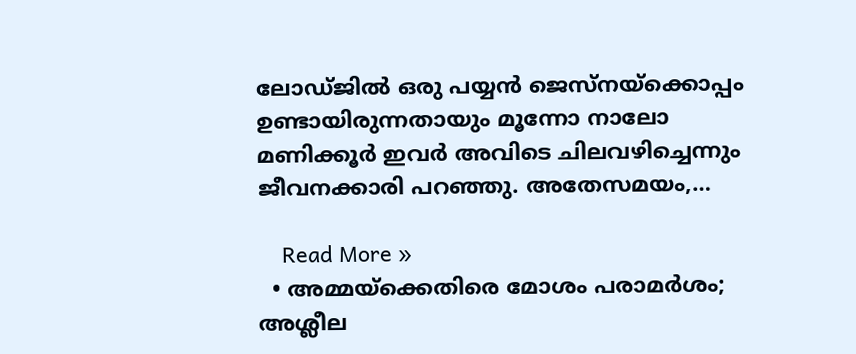ലോഡ്ജില്‍ ഒരു പയ്യന്‍ ജെസ്നയ്ക്കൊപ്പം ഉണ്ടായിരുന്നതായും മൂന്നോ നാലോ മണിക്കൂര്‍ ഇവര്‍ അവിടെ ചിലവഴിച്ചെന്നും ജീവനക്കാരി പറഞ്ഞു. അതേസമയം,…

    Read More »
  • അമ്മയ്ക്കെതിരെ മോശം പരാമര്‍ശം; അശ്ലീല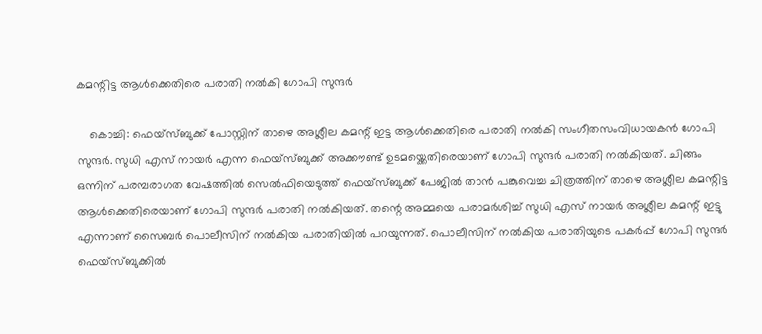കമന്റിട്ട ആള്‍ക്കെതിരെ പരാതി നല്‍കി ഗോപി സുന്ദര്‍

    കൊച്ചി: ഫെയ്സ്ബുക്ക് പോസ്റ്റിന് താഴെ അശ്ലീല കമന്റ് ഇട്ട ആള്‍ക്കെതിരെ പരാതി നല്‍കി സംഗീതസംവിധായകന്‍ ഗോപി സുന്ദര്‍. സുധി എസ് നായര്‍ എന്ന ഫെയ്സ്ബുക്ക് അക്കൗണ്ട് ഉടമയ്ക്കെതിരെയാണ് ഗോപി സുന്ദര്‍ പരാതി നല്‍കിയത്. ചിങ്ങം ഒന്നിന് പരമ്പരാഗത വേഷത്തില്‍ സെല്‍ഫിയെടുത്ത് ഫെയ്സ്ബുക്ക് പേജില്‍ താന്‍ പങ്കുവെച്ച ചിത്രത്തിന് താഴെ അശ്ലീല കമന്റിട്ട ആള്‍ക്കെതിരെയാണ് ഗോപി സുന്ദര്‍ പരാതി നല്‍കിയത്. തന്റെ അമ്മയെ പരാമര്‍ശിച്ച് സുധി എസ് നായര്‍ അശ്ലീല കമന്റ് ഇട്ടു എന്നാണ് സൈബര്‍ പൊലീസിന് നല്‍കിയ പരാതിയില്‍ പറയുന്നത്. പൊലീസിന് നല്‍കിയ പരാതിയുടെ പകര്‍പ്പ് ഗോപി സുന്ദര്‍ ഫെയ്സ്ബുക്കില്‍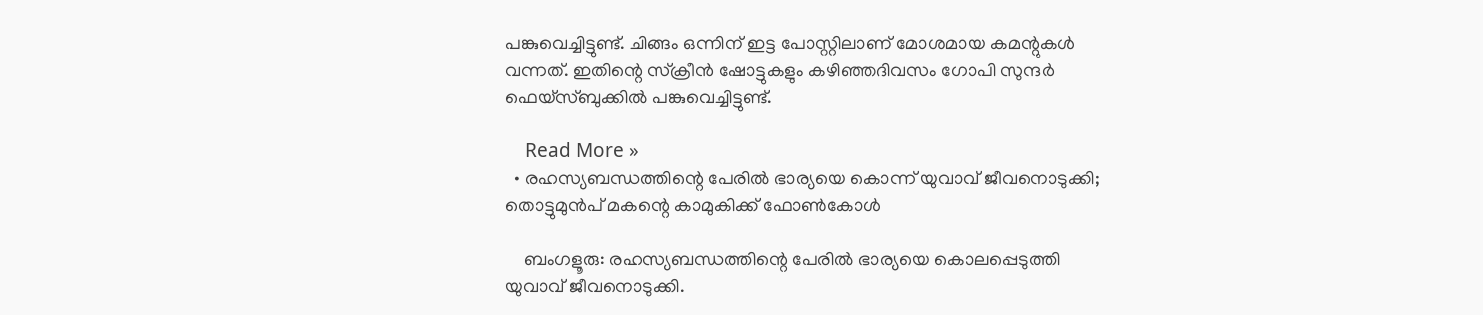പങ്കുവെച്ചിട്ടുണ്ട്. ചിങ്ങം ഒന്നിന് ഇട്ട പോസ്റ്റിലാണ് മോശമായ കമന്റുകള്‍ വന്നത്. ഇതിന്റെ സ്‌ക്രീന്‍ ഷോട്ടുകളും കഴിഞ്ഞദിവസം ഗോപി സുന്ദര്‍ ഫെയ്സ്ബുക്കില്‍ പങ്കുവെച്ചിട്ടുണ്ട്.

    Read More »
  • രഹസ്യബന്ധത്തിന്റെ പേരില്‍ ഭാര്യയെ കൊന്ന് യുവാവ് ജീവനൊടുക്കി; തൊട്ടുമുന്‍പ് മകന്റെ കാമുകിക്ക് ഫോണ്‍കോള്‍

    ബംഗളൂരു: രഹസ്യബന്ധത്തിന്റെ പേരില്‍ ഭാര്യയെ കൊലപ്പെടുത്തി യുവാവ് ജീവനൊടുക്കി.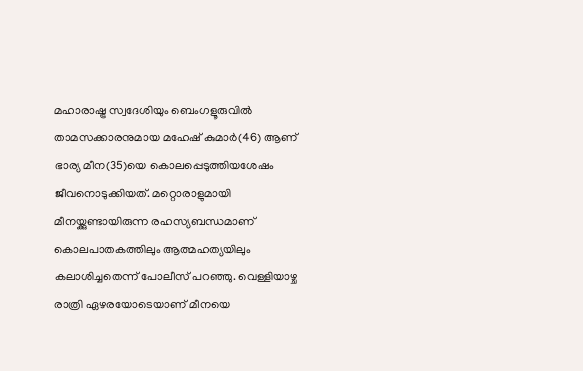മഹാരാഷ്ട്ര സ്വദേശിയും ബെംഗളൂരുവില്‍ താമസക്കാരനുമായ മഹേഷ് കുമാര്‍(46) ആണ് ഭാര്യ മീന(35)യെ കൊലപ്പെടുത്തിയശേഷം ജീവനൊടുക്കിയത്. മറ്റൊരാളുമായി മീനയ്ക്കുണ്ടായിരുന്ന രഹസ്യബന്ധമാണ് കൊലപാതകത്തിലും ആത്മഹത്യയിലും കലാശിച്ചതെന്ന് പോലീസ് പറഞ്ഞു. വെള്ളിയാഴ്ച രാത്രി ഏഴരയോടെയാണ് മീനയെ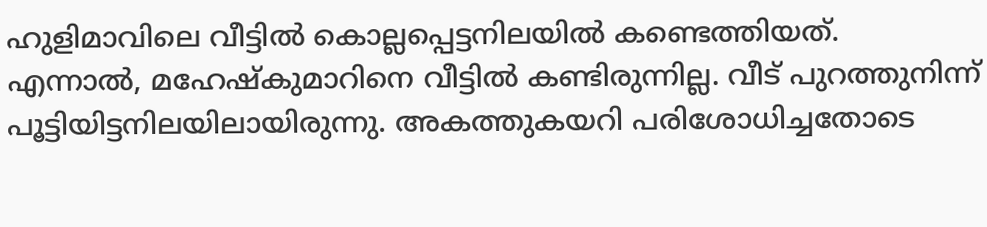ഹുളിമാവിലെ വീട്ടില്‍ കൊല്ലപ്പെട്ടനിലയില്‍ കണ്ടെത്തിയത്. എന്നാല്‍, മഹേഷ്‌കുമാറിനെ വീട്ടില്‍ കണ്ടിരുന്നില്ല. വീട് പുറത്തുനിന്ന് പൂട്ടിയിട്ടനിലയിലായിരുന്നു. അകത്തുകയറി പരിശോധിച്ചതോടെ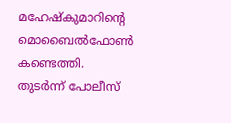മഹേഷ്‌കുമാറിന്റെ മൊബൈല്‍ഫോണ്‍ കണ്ടെത്തി. തുടര്‍ന്ന് പോലീസ്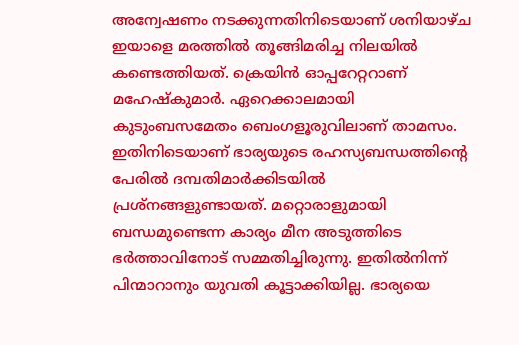അന്വേഷണം നടക്കുന്നതിനിടെയാണ് ശനിയാഴ്ച ഇയാളെ മരത്തില്‍ തൂങ്ങിമരിച്ച നിലയില്‍ കണ്ടെത്തിയത്. ക്രെയിന്‍ ഓപ്പറേറ്ററാണ് മഹേഷ്‌കുമാര്‍. ഏറെക്കാലമായി കുടുംബസമേതം ബെംഗളൂരുവിലാണ് താമസം. ഇതിനിടെയാണ് ഭാര്യയുടെ രഹസ്യബന്ധത്തിന്റെ പേരില്‍ ദമ്പതിമാര്‍ക്കിടയില്‍ പ്രശ്നങ്ങളുണ്ടായത്. മറ്റൊരാളുമായി ബന്ധമുണ്ടെന്ന കാര്യം മീന അടുത്തിടെ ഭര്‍ത്താവിനോട് സമ്മതിച്ചിരുന്നു. ഇതില്‍നിന്ന് പിന്മാറാനും യുവതി കൂട്ടാക്കിയില്ല. ഭാര്യയെ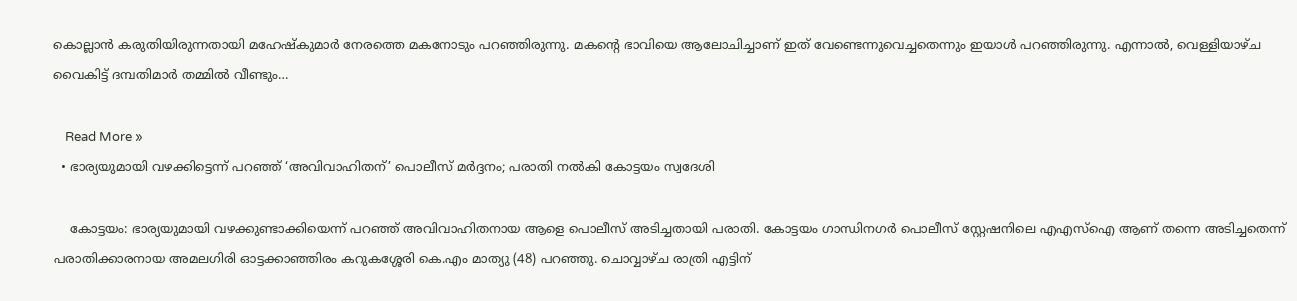കൊല്ലാന്‍ കരുതിയിരുന്നതായി മഹേഷ്‌കുമാര്‍ നേരത്തെ മകനോടും പറഞ്ഞിരുന്നു. മകന്റെ ഭാവിയെ ആലോചിച്ചാണ് ഇത് വേണ്ടെന്നുവെച്ചതെന്നും ഇയാള്‍ പറഞ്ഞിരുന്നു. എന്നാല്‍, വെള്ളിയാഴ്ച വൈകിട്ട് ദമ്പതിമാര്‍ തമ്മില്‍ വീണ്ടും…

    Read More »
  • ഭാര്യയുമായി വഴക്കിട്ടെന്ന് പറഞ്ഞ് ‘അവിവാഹിതന്’ പൊലീസ് മര്‍ദ്ദനം; പരാതി നല്‍കി കോട്ടയം സ്വദേശി

    കോട്ടയം: ഭാര്യയുമായി വഴക്കുണ്ടാക്കിയെന്ന് പറഞ്ഞ് അവിവാഹിതനായ ആളെ പൊലീസ് അടിച്ചതായി പരാതി. കോട്ടയം ഗാന്ധിനഗര്‍ പൊലീസ് സ്റ്റേഷനിലെ എഎസ്‌ഐ ആണ് തന്നെ അടിച്ചതെന്ന് പരാതിക്കാരനായ അമലഗിരി ഓട്ടക്കാഞ്ഞിരം കറുകശ്ശേരി കെ.എം മാത്യു (48) പറഞ്ഞു. ചൊവ്വാഴ്ച രാത്രി എട്ടിന്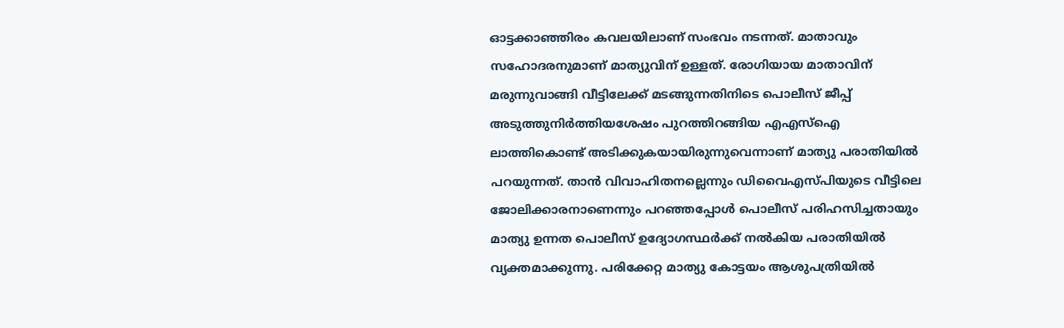ഓട്ടക്കാഞ്ഞിരം കവലയിലാണ് സംഭവം നടന്നത്. മാതാവും സഹോദരനുമാണ് മാത്യുവിന് ഉള്ളത്. രോഗിയായ മാതാവിന് മരുന്നുവാങ്ങി വീട്ടിലേക്ക് മടങ്ങുന്നതിനിടെ പൊലീസ് ജീപ്പ് അടുത്തുനിര്‍ത്തിയശേഷം പുറത്തിറങ്ങിയ എഎസ്‌ഐ ലാത്തികൊണ്ട് അടിക്കുകയായിരുന്നുവെന്നാണ് മാത്യു പരാതിയില്‍ പറയുന്നത്. താന്‍ വിവാഹിതനല്ലെന്നും ഡിവൈഎസ്പിയുടെ വീട്ടിലെ ജോലിക്കാരനാണെന്നും പറഞ്ഞപ്പോള്‍ പൊലീസ് പരിഹസിച്ചതായും മാത്യു ഉന്നത പൊലീസ് ഉദ്യോഗസ്ഥര്‍ക്ക് നല്‍കിയ പരാതിയില്‍ വ്യക്തമാക്കുന്നു. പരിക്കേറ്റ മാത്യു കോട്ടയം ആശുപത്രിയില്‍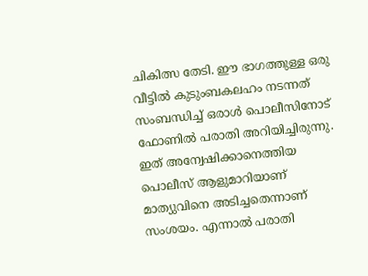ചികിത്സ തേടി. ഈ ഭാഗത്തുള്ള ഒരു വീട്ടില്‍ കുടുംബകലഹം നടന്നത് സംബന്ധിച്ച് ഒരാള്‍ പൊലീസിനോട് ഫോണില്‍ പരാതി അറിയിച്ചിരുന്നു. ഇത് അന്വേഷിക്കാനെത്തിയ പൊലീസ് ആളുമാറിയാണ് മാത്യുവിനെ അടിച്ചതെന്നാണ് സംശയം. എന്നാല്‍ പരാതി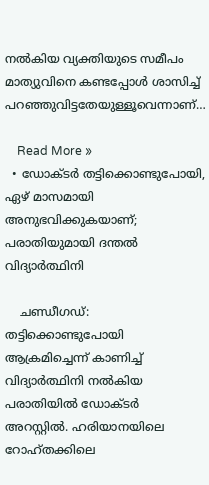നല്‍കിയ വ്യക്തിയുടെ സമീപം മാത്യുവിനെ കണ്ടപ്പോള്‍ ശാസിച്ച് പറഞ്ഞുവിട്ടതേയുള്ളൂവെന്നാണ്…

    Read More »
  • ഡോക്ടര്‍ തട്ടിക്കൊണ്ടുപോയി, ഏഴ് മാസമായി അനുഭവിക്കുകയാണ്; പരാതിയുമായി ദന്തല്‍ വിദ്യാര്‍ത്ഥിനി

    ചണ്ഡീഗഡ്: തട്ടിക്കൊണ്ടുപോയി ആക്രമിച്ചെന്ന് കാണിച്ച് വിദ്യാര്‍ത്ഥിനി നല്‍കിയ പരാതിയില്‍ ഡോക്ടര്‍ അറസ്റ്റില്‍. ഹരിയാനയിലെ റോഹ്തക്കിലെ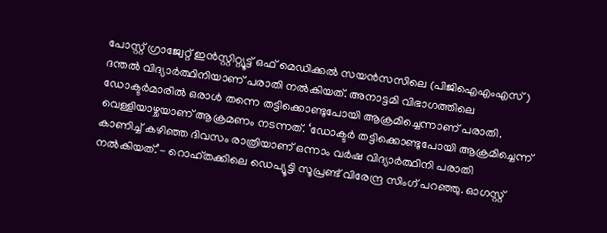പോസ്റ്റ് ഗ്രാജ്വേറ്റ് ഇന്‍സ്റ്റിറ്റ്യൂട്ട് ഒഫ് മെഡിക്കല്‍ സയന്‍സസിലെ (പിജിഐഎംഎസ്) ദന്തല്‍ വിദ്യാര്‍ത്ഥിനിയാണ് പരാതി നല്‍കിയത്. അനാട്ടമി വിഭാഗത്തിലെ ഡോക്ടര്‍മാരില്‍ ഒരാള്‍ തന്നെ തട്ടിക്കൊണ്ടുപോയി ആക്രമിച്ചെന്നാണ് പരാതി. വെള്ളിയാഴ്ചയാണ് ആക്രമണം നടന്നത്. ‘ഡോക്ടര്‍ തട്ടിക്കൊണ്ടുപോയി ആക്രമിച്ചെന്ന് കാണിച്ച് കഴിഞ്ഞ ദിവസം രാത്രിയാണ് ഒന്നാം വര്‍ഷ വിദ്യാര്‍ത്ഥിനി പരാതി നല്‍കിയത്.’- റൊഹ്തക്കിലെ ഡെപ്യൂട്ടി സൂപ്രണ്ട് വിരേന്ദ്ര സിംഗ് പറഞ്ഞു. ഓഗസ്റ്റ്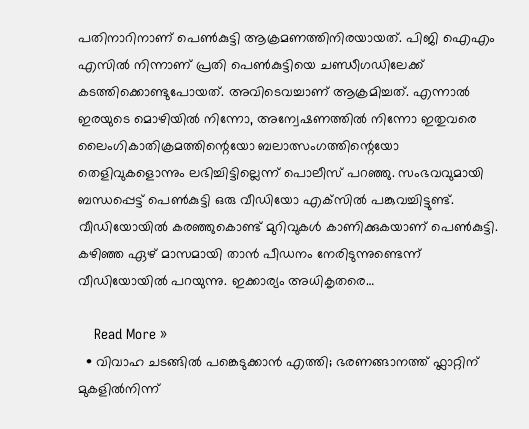പതിനാറിനാണ് പെണ്‍കുട്ടി ആക്രമണത്തിനിരയായത്. പിജി ഐഎം എസില്‍ നിന്നാണ് പ്രതി പെണ്‍കുട്ടിയെ ചണ്ഡീഗഡിലേക്ക് കടത്തിക്കൊണ്ടുപോയത്. അവിടെവച്ചാണ് ആക്രമിച്ചത്. എന്നാല്‍ ഇരയുടെ മൊഴിയില്‍ നിന്നോ, അന്വേഷണത്തില്‍ നിന്നോ ഇതുവരെ ലൈംഗികാതിക്രമത്തിന്റെയോ ബലാത്സംഗത്തിന്റെയോ തെളിവുകളൊന്നും ലഭിച്ചിട്ടില്ലെന്ന് പൊലീസ് പറഞ്ഞു. സംഭവവുമായി ബന്ധപ്പെട്ട് പെണ്‍കുട്ടി ഒരു വീഡിയോ എക്‌സില്‍ പങ്കുവച്ചിട്ടുണ്ട്. വീഡിയോയില്‍ കരഞ്ഞുകൊണ്ട് മുറിവുകള്‍ കാണിക്കുകയാണ് പെണ്‍കുട്ടി. കഴിഞ്ഞ ഏഴ് മാസമായി താന്‍ പീഡനം നേരിടുന്നുണ്ടെന്ന് വീഡിയോയില്‍ പറയുന്നു. ഇക്കാര്യം അധികൃതരെ…

    Read More »
  • വിവാഹ ചടങ്ങില്‍ പങ്കെടുക്കാന്‍ എത്തി; ഭരണങ്ങാനത്ത് ഫ്ലാറ്റിന് മുകളില്‍നിന്ന്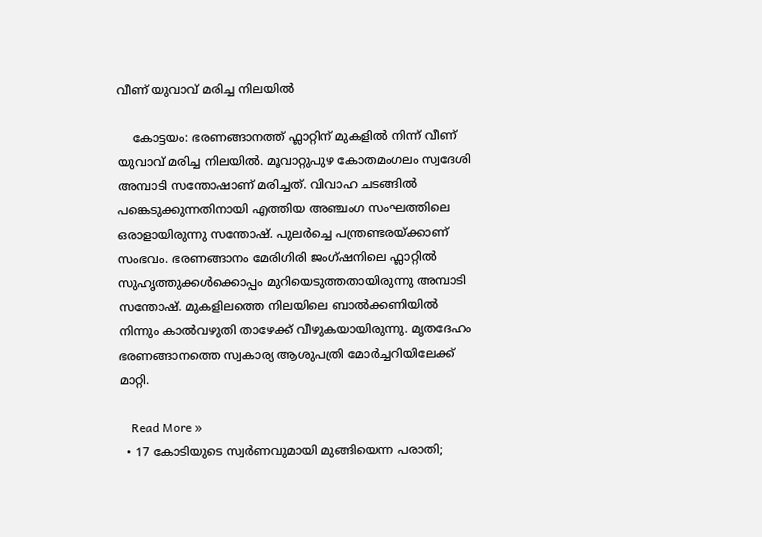വീണ് യുവാവ് മരിച്ച നിലയില്‍

    കോട്ടയം: ഭരണങ്ങാനത്ത് ഫ്ലാറ്റിന് മുകളില്‍ നിന്ന് വീണ് യുവാവ് മരിച്ച നിലയില്‍. മൂവാറ്റുപുഴ കോതമംഗലം സ്വദേശി അമ്പാടി സന്തോഷാണ് മരിച്ചത്. വിവാഹ ചടങ്ങില്‍ പങ്കെടുക്കുന്നതിനായി എത്തിയ അഞ്ചംഗ സംഘത്തിലെ ഒരാളായിരുന്നു സന്തോഷ്. പുലര്‍ച്ചെ പന്ത്രണ്ടരയ്ക്കാണ് സംഭവം. ഭരണങ്ങാനം മേരിഗിരി ജംഗ്ഷനിലെ ഫ്ലാറ്റില്‍ സുഹൃത്തുക്കള്‍ക്കൊപ്പം മുറിയെടുത്തതായിരുന്നു അമ്പാടി സന്തോഷ്. മുകളിലത്തെ നിലയിലെ ബാല്‍ക്കണിയില്‍ നിന്നും കാല്‍വഴുതി താഴേക്ക് വീഴുകയായിരുന്നു. മൃതദേഹം ഭരണങ്ങാനത്തെ സ്വകാര്യ ആശുപത്രി മോര്‍ച്ചറിയിലേക്ക് മാറ്റി.

    Read More »
  • 17 കോടിയുടെ സ്വര്‍ണവുമായി മുങ്ങിയെന്ന പരാതി;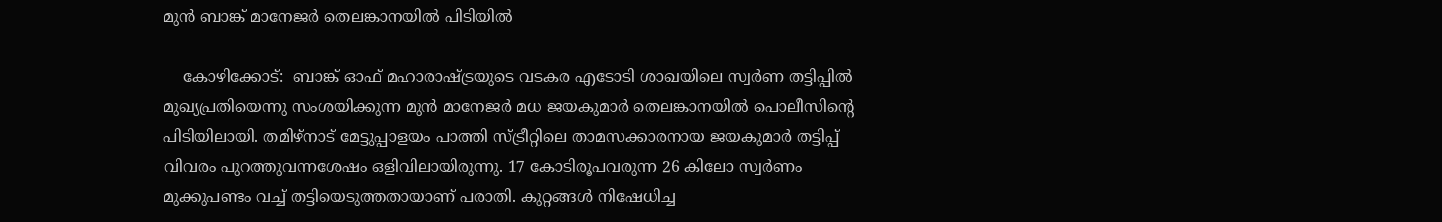മുന്‍ ബാങ്ക് മാനേജര്‍ തെലങ്കാനയില്‍ പിടിയില്‍

    കോഴിക്കോട്:  ബാങ്ക് ഓഫ് മഹാരാഷ്ട്രയുടെ വടകര എടോടി ശാഖയിലെ സ്വര്‍ണ തട്ടിപ്പില്‍ മുഖ്യപ്രതിയെന്നു സംശയിക്കുന്ന മുന്‍ മാനേജര്‍ മധ ജയകുമാര്‍ തെലങ്കാനയില്‍ പൊലീസിന്റെ പിടിയിലായി. തമിഴ്‌നാട് മേട്ടുപ്പാളയം പാത്തി സ്ട്രീറ്റിലെ താമസക്കാരനായ ജയകുമാര്‍ തട്ടിപ്പ് വിവരം പുറത്തുവന്നശേഷം ഒളിവിലായിരുന്നു. 17 കോടിരൂപവരുന്ന 26 കിലോ സ്വര്‍ണം മുക്കുപണ്ടം വച്ച് തട്ടിയെടുത്തതായാണ് പരാതി. കുറ്റങ്ങള്‍ നിഷേധിച്ച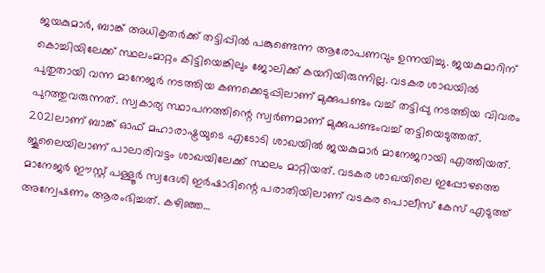ജയകുമാര്‍, ബാങ്ക് അധികൃതര്‍ക്ക് തട്ടിപ്പില്‍ പങ്കുണ്ടെന്ന ആരോപണവും ഉന്നയിച്ചു. ജയകുമാറിന് കൊച്ചിയിലേക്ക് സ്ഥലംമാറ്റം കിട്ടിയെങ്കിലും ജോലിക്ക് കയറിയിരുന്നില്ല. വടകര ശാഖയില്‍ പുതുതായി വന്ന മാനേജര്‍ നടത്തിയ കണക്കെടുപ്പിലാണ് മുക്കുപണ്ടം വച്ച് തട്ടിപ്പു നടത്തിയ വിവരം പുറത്തുവരുന്നത്. സ്വകാര്യ സ്ഥാപനത്തിന്റെ സ്വര്‍ണമാണ് മുക്കുപണ്ടംവച്ച് തട്ടിയെടുത്തത്. 2021ലാണ് ബാങ്ക് ഓഫ് മഹാരാഷ്ട്രയുടെ എടോടി ശാഖയില്‍ ജയകുമാര്‍ മാനേജറായി എത്തിയത്. ജൂലൈയിലാണ് പാലാരിവട്ടം ശാഖയിലേക്ക് സ്ഥലം മാറ്റിയത്. വടകര ശാഖയിലെ ഇപ്പോഴത്തെ മാനേജര്‍ ഈസ്റ്റ് പള്ളൂര്‍ സ്വദേശി ഇര്‍ഷാദിന്റെ പരാതിയിലാണ് വടകര പൊലീസ് കേസ് എടുത്ത് അന്വേഷണം ആരംഭിച്ചത്. കഴിഞ്ഞ…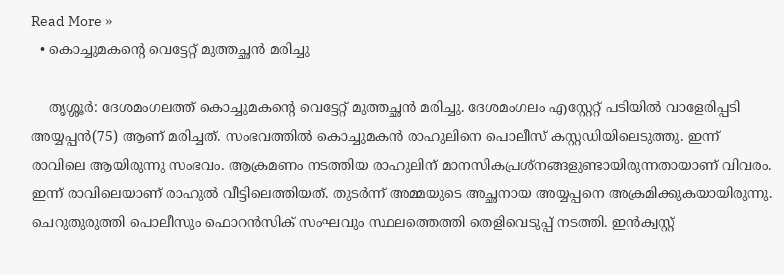Read More »
  • കൊച്ചുമകന്റെ വെട്ടേറ്റ് മുത്തച്ഛന്‍ മരിച്ചു

    തൃശ്ശൂര്‍: ദേശമംഗലത്ത് കൊച്ചുമകന്റെ വെട്ടേറ്റ് മുത്തച്ഛന്‍ മരിച്ചു. ദേശമംഗലം എസ്റ്റേറ്റ് പടിയില്‍ വാളേരിപ്പടി അയ്യപ്പന്‍(75) ആണ് മരിച്ചത്. സംഭവത്തില്‍ കൊച്ചുമകന്‍ രാഹുലിനെ പൊലീസ് കസ്റ്റഡിയിലെടുത്തു. ഇന്ന് രാവിലെ ആയിരുന്നു സംഭവം. ആക്രമണം നടത്തിയ രാഹുലിന് മാനസികപ്രശ്‌നങ്ങളുണ്ടായിരുന്നതായാണ് വിവരം. ഇന്ന് രാവിലെയാണ് രാഹുല്‍ വീട്ടിലെത്തിയത്. തുടര്‍ന്ന് അമ്മയുടെ അച്ഛനായ അയ്യപ്പനെ അക്രമിക്കുകയായിരുന്നു. ചെറുതുരുത്തി പൊലീസും ഫൊറന്‍സിക് സംഘവും സ്ഥലത്തെത്തി തെളിവെടുപ്പ് നടത്തി. ഇന്‍ക്വസ്റ്റ്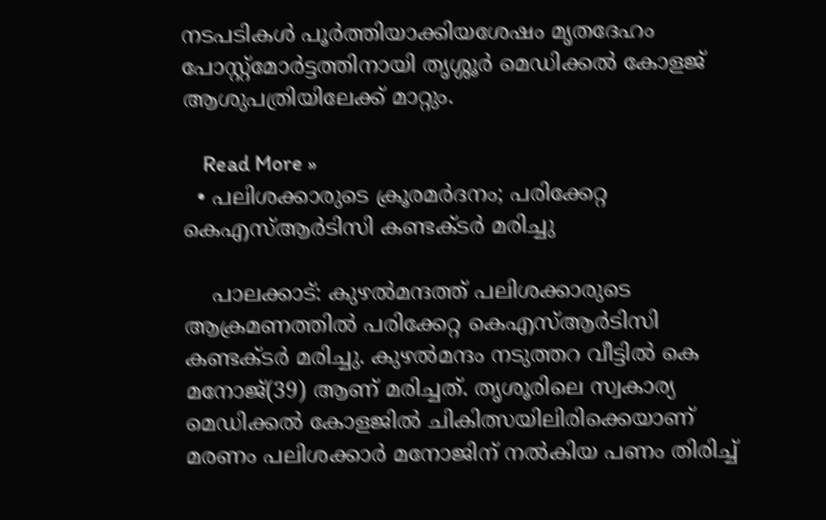നടപടികള്‍ പൂര്‍ത്തിയാക്കിയശേഷം മൃതദേഹം പോസ്റ്റ്‌മോര്‍ട്ടത്തിനായി തൃശ്ശൂര്‍ മെഡിക്കല്‍ കോളജ് ആശുപത്രിയിലേക്ക് മാറ്റും.

    Read More »
  • പലിശക്കാരുടെ ക്രൂരമര്‍ദനം; പരിക്കേറ്റ കെഎസ്ആര്‍ടിസി കണ്ടക്ടര്‍ മരിച്ചു

    പാലക്കാട്: കുഴല്‍മന്ദത്ത് പലിശക്കാരുടെ ആക്രമണത്തില്‍ പരിക്കേറ്റ കെഎസ്ആര്‍ടിസി കണ്ടക്ടര്‍ മരിച്ചു. കുഴല്‍മന്ദം നടുത്തറ വീട്ടില്‍ കെ മനോജ്(39) ആണ് മരിച്ചത്. തൃശൂരിലെ സ്വകാര്യ മെഡിക്കല്‍ കോളജില്‍ ചികിത്സയിലിരിക്കെയാണ് മരണം പലിശക്കാര്‍ മനോജിന് നല്‍കിയ പണം തിരിച്ച്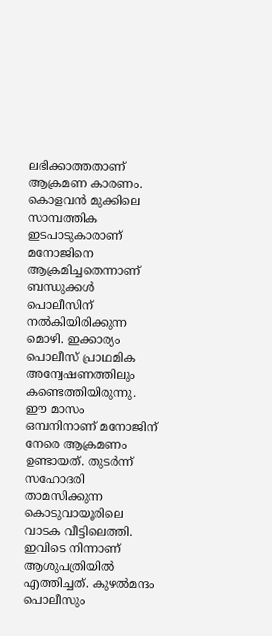ലഭിക്കാത്തതാണ് ആക്രമണ കാരണം. കൊളവന്‍ മുക്കിലെ സാമ്പത്തിക ഇടപാടുകാരാണ് മനോജിനെ ആക്രമിച്ചതെന്നാണ് ബന്ധുക്കള്‍ പൊലീസിന് നല്‍കിയിരിക്കുന്ന മൊഴി. ഇക്കാര്യം പൊലീസ് പ്രാഥമിക അന്വേഷണത്തിലും കണ്ടെത്തിയിരുന്നു. ഈ മാസം ഒമ്പനിനാണ് മനോജിന് നേരെ ആക്രമണം ഉണ്ടായത്. തുടര്‍ന്ന് സഹോദരി താമസിക്കുന്ന കൊടുവായൂരിലെ വാടക വീട്ടിലെത്തി. ഇവിടെ നിന്നാണ് ആശുപത്രിയില്‍ എത്തിച്ചത്. കുഴല്‍മന്ദം പൊലീസും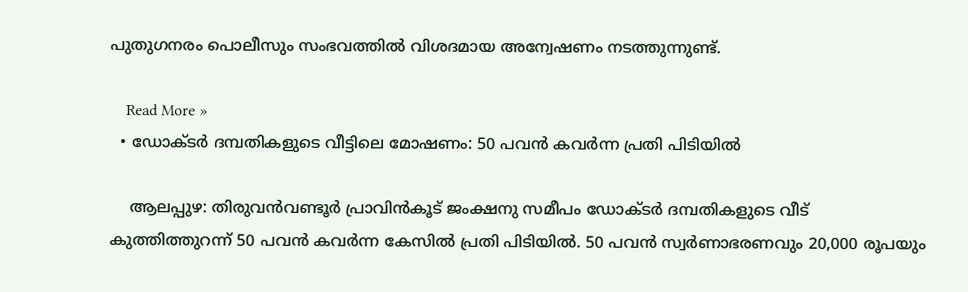പുതുഗനരം പൊലീസും സംഭവത്തില്‍ വിശദമായ അന്വേഷണം നടത്തുന്നുണ്ട്.

    Read More »
  • ഡോക്ടര്‍ ദമ്പതികളുടെ വീട്ടിലെ മോഷണം: 50 പവന്‍ കവര്‍ന്ന പ്രതി പിടിയില്‍

    ആലപ്പുഴ: തിരുവന്‍വണ്ടൂര്‍ പ്രാവിന്‍കൂട് ജംക്ഷനു സമീപം ഡോക്ടര്‍ ദമ്പതികളുടെ വീട് കുത്തിത്തുറന്ന് 50 പവന്‍ കവര്‍ന്ന കേസില്‍ പ്രതി പിടിയില്‍. 50 പവന്‍ സ്വര്‍ണാഭരണവും 20,000 രൂപയും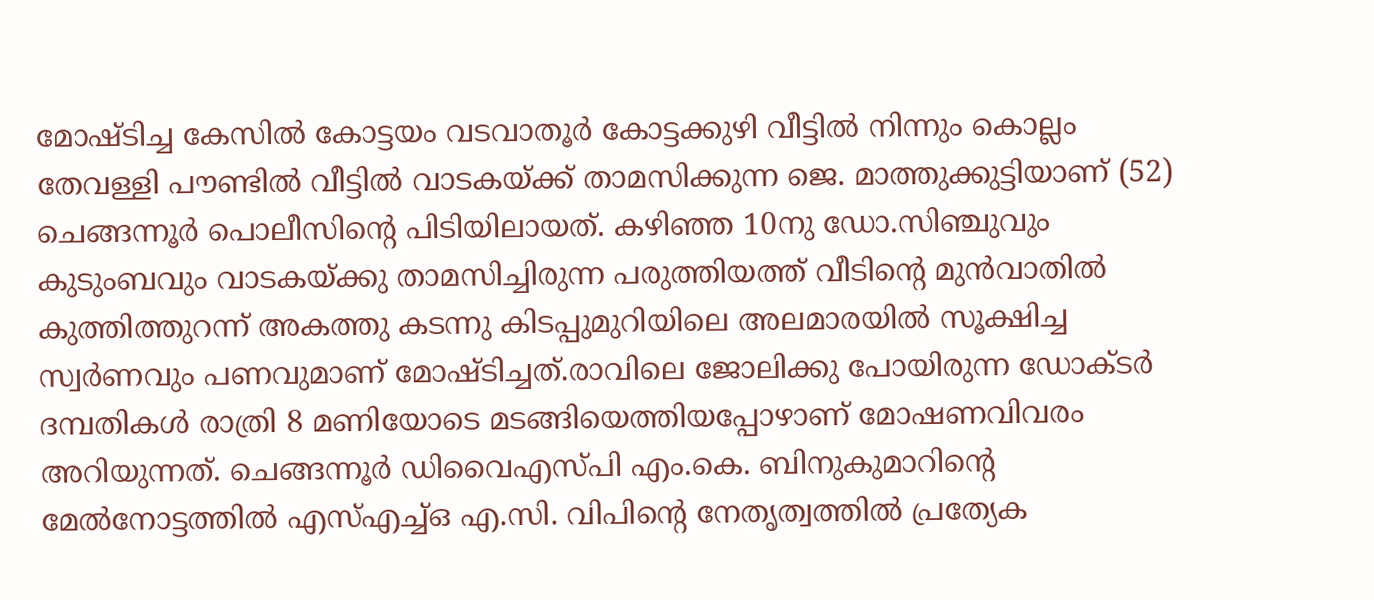മോഷ്ടിച്ച കേസില്‍ കോട്ടയം വടവാതൂര്‍ കോട്ടക്കുഴി വീട്ടില്‍ നിന്നും കൊല്ലം തേവള്ളി പൗണ്ടില്‍ വീട്ടില്‍ വാടകയ്ക്ക് താമസിക്കുന്ന ജെ. മാത്തുക്കുട്ടിയാണ് (52) ചെങ്ങന്നൂര്‍ പൊലീസിന്റെ പിടിയിലായത്. കഴിഞ്ഞ 10നു ഡോ.സിഞ്ചുവും കുടുംബവും വാടകയ്ക്കു താമസിച്ചിരുന്ന പരുത്തിയത്ത് വീടിന്റെ മുന്‍വാതില്‍ കുത്തിത്തുറന്ന് അകത്തു കടന്നു കിടപ്പുമുറിയിലെ അലമാരയില്‍ സൂക്ഷിച്ച സ്വര്‍ണവും പണവുമാണ് മോഷ്ടിച്ചത്.രാവിലെ ജോലിക്കു പോയിരുന്ന ഡോക്ടര്‍ ദമ്പതികള്‍ രാത്രി 8 മണിയോടെ മടങ്ങിയെത്തിയപ്പോഴാണ് മോഷണവിവരം അറിയുന്നത്. ചെങ്ങന്നൂര്‍ ഡിവൈഎസ്പി എം.കെ. ബിനുകുമാറിന്റെ മേല്‍നോട്ടത്തില്‍ എസ്എച്ച്ഒ എ.സി. വിപിന്റെ നേതൃത്വത്തില്‍ പ്രത്യേക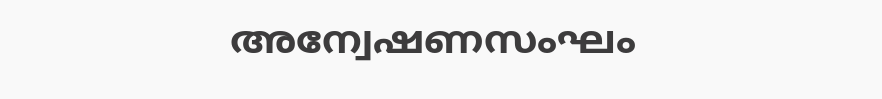അന്വേഷണസംഘം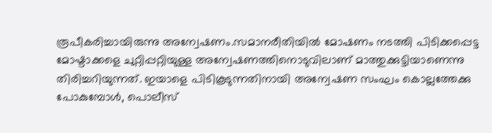രൂപീകരിച്ചായിരുന്നു അന്വേഷണം.സമാനരീതിയില്‍ മോഷണം നടത്തി പിടിക്കപ്പെട്ട മോഷ്ടാക്കളെ ചുറ്റിപ്പറ്റിയുള്ള അന്വേഷണത്തിനൊടുവിലാണ് മാത്തുക്കുട്ടിയാണെന്നു തിരിച്ചറിയുന്നത്. ഇയാളെ പിടികൂടുന്നതിനായി അന്വേഷണ സംഘം കൊല്ലത്തേക്കു പോകുമ്പോള്‍, പൊലീസ്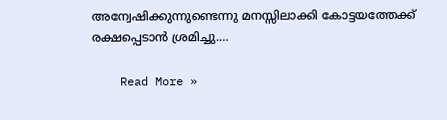അന്വേഷിക്കുന്നുണ്ടെന്നു മനസ്സിലാക്കി കോട്ടയത്തേക്ക് രക്ഷപ്പെടാന്‍ ശ്രമിച്ചു.…

    Read More »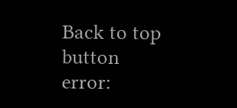Back to top button
error: